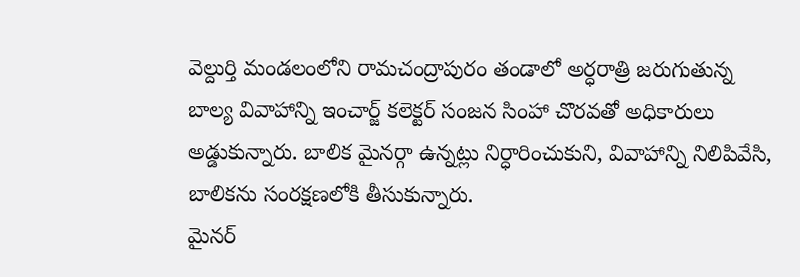వెల్దుర్తి మండలంలోని రామచంద్రాపురం తండాలో అర్ధరాత్రి జరుగుతున్న బాల్య వివాహాన్ని ఇంచార్జ్ కలెక్టర్ సంజన సింహా చొరవతో అధికారులు అడ్డుకున్నారు. బాలిక మైనర్గా ఉన్నట్లు నిర్ధారించుకుని, వివాహాన్ని నిలిపివేసి, బాలికను సంరక్షణలోకి తీసుకున్నారు.
మైనర్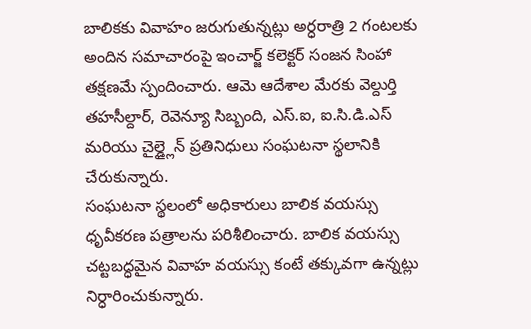బాలికకు వివాహం జరుగుతున్నట్లు అర్ధరాత్రి 2 గంటలకు అందిన సమాచారంపై ఇంచార్జ్ కలెక్టర్ సంజన సింహా తక్షణమే స్పందించారు. ఆమె ఆదేశాల మేరకు వెల్దుర్తి తహసీల్దార్, రెవెన్యూ సిబ్బంది, ఎస్.ఐ, ఐ.సి.డి.ఎస్ మరియు చైల్డ్లైన్ ప్రతినిధులు సంఘటనా స్థలానికి చేరుకున్నారు.
సంఘటనా స్థలంలో అధికారులు బాలిక వయస్సు ధృవీకరణ పత్రాలను పరిశీలించారు. బాలిక వయస్సు చట్టబద్ధమైన వివాహ వయస్సు కంటే తక్కువగా ఉన్నట్లు నిర్ధారించుకున్నారు.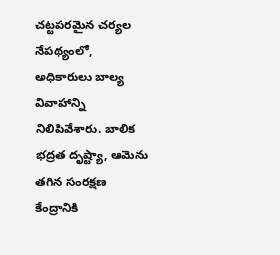చట్టపరమైన చర్యల నేపథ్యంలో, అధికారులు బాల్య వివాహాన్ని నిలిపివేశారు. బాలిక భద్రత దృష్ట్యా, ఆమెను తగిన సంరక్షణ కేంద్రానికి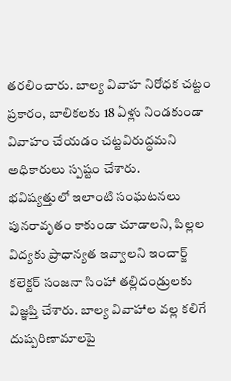తరలించారు. బాల్య వివాహ నిరోధక చట్టం ప్రకారం, బాలికలకు 18 ఏళ్లు నిండకుండా వివాహం చేయడం చట్టవిరుద్ధమని అధికారులు స్పష్టం చేశారు.
భవిష్యత్తులో ఇలాంటి సంఘటనలు పునరావృతం కాకుండా చూడాలని, పిల్లల విద్యకు ప్రాధాన్యత ఇవ్వాలని ఇంచార్జ్ కలెక్టర్ సంజనా సింహా తల్లిదండ్రులకు విజ్ఞప్తి చేశారు. బాల్య వివాహాల వల్ల కలిగే దుష్పరిణామాలపై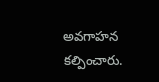అవగాహన కల్పించారు.